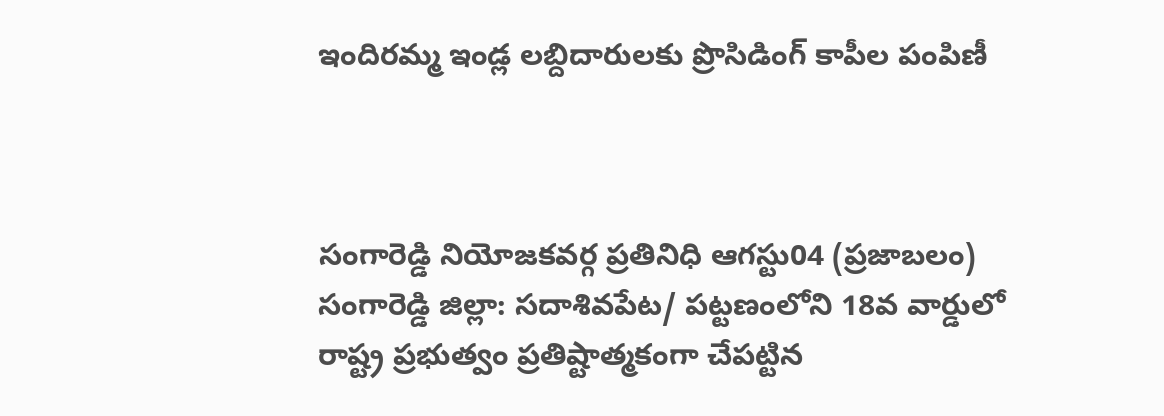ఇందిరమ్మ ఇండ్ల లబ్దిదారులకు ప్రొసిడింగ్ కాపీల పంపిణీ



సంగారెడ్డి నియోజకవర్గ ప్రతినిధి ఆగస్టు04 (ప్రజాబలం) సంగారెడ్డి జిల్లా: సదాశివపేట/ పట్టణంలోని 18వ వార్డులో రాష్ట్ర ప్రభుత్వం ప్రతిష్టాత్మకంగా చేపట్టిన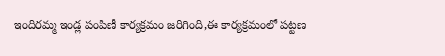ఇందిరమ్మ ఇండ్ల పంపిణీ కార్యక్రమం జరిగింది,ఈ కార్యక్రమంలో పట్టణ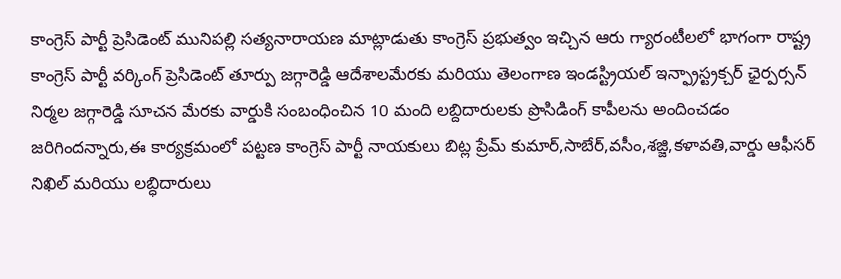కాంగ్రెస్ పార్టీ ప్రెసిడెంట్ మునిపల్లి సత్యనారాయణ మాట్లాడుతు కాంగ్రెస్ ప్రభుత్వం ఇచ్చిన ఆరు గ్యారంటీలలో భాగంగా రాష్ట్ర కాంగ్రెస్ పార్టీ వర్కింగ్ ప్రెసిడెంట్ తూర్పు జగ్గారెడ్డి ఆదేశాలమేరకు మరియు తెలంగాణ ఇండస్ట్రియల్ ఇన్ఫ్రాస్ట్రక్చర్ ఛైర్పర్సన్ నిర్మల జగ్గారెడ్డి సూచన మేరకు వార్డుకి సంబంధించిన 10 మంది లబ్దిదారులకు ప్రొసిడింగ్ కాపీలను అందించడం జరిగిందన్నారు,ఈ కార్యక్రమంలో పట్టణ కాంగ్రెస్ పార్టీ నాయకులు బిట్ల ప్రేమ్ కుమార్,సాబేర్,వసీం,శజ్జి,కళావతి,వార్డు ఆఫీసర్ నిఖిల్ మరియు లబ్ధిదారులు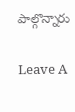పాల్గొన్నారు

Leave A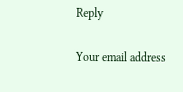Reply

Your email address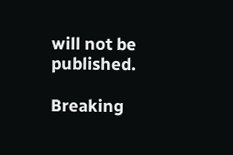will not be published.

Breaking